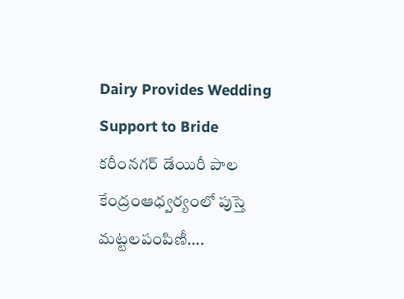Dairy Provides Wedding Support to Bride
కరీంనగర్ డేయిరీ పాల కేంద్రంఆధ్వర్యంలో పుస్తె మట్టలపంపిణీ….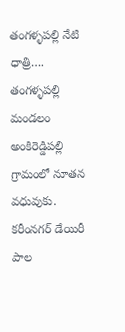తంగళ్ళపల్లి నేటి ధాత్రి….
తంగళ్ళపల్లి మండలం అంకిరెడ్డిపల్లి గ్రామంలో నూతన వధువుకు. కరీంనగర్ డేయిరీ పాల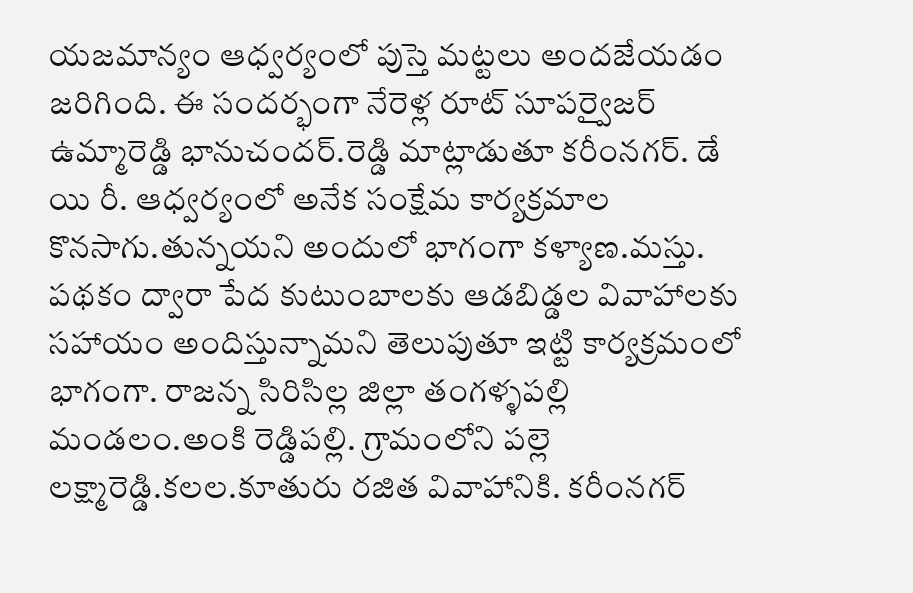యజమాన్యం ఆధ్వర్యంలో పుస్తె మట్టలు అందజేయడం జరిగింది. ఈ సందర్భంగా నేరెళ్ల రూట్ సూపర్వైజర్ ఉమ్మారెడ్డి భానుచందర్.రెడ్డి మాట్లాడుతూ కరీంనగర్. డే యి రీ. ఆధ్వర్యంలో అనేక సంక్షేమ కార్యక్రమాల కొనసాగు.తున్నయని అందులో భాగంగా కళ్యాణ.మస్తు. పథకం ద్వారా పేద కుటుంబాలకు ఆడబిడ్డల వివాహాలకు సహాయం అందిస్తున్నామని తెలుపుతూ ఇట్టి కార్యక్రమంలో భాగంగా. రాజన్న సిరిసిల్ల జిల్లా తంగళ్ళపల్లి మండలం.అంకి రెడ్డిపల్లి. గ్రామంలోని పల్లె లక్ష్మారెడ్డి.కలల.కూతురు రజిత వివాహానికి. కరీంనగర్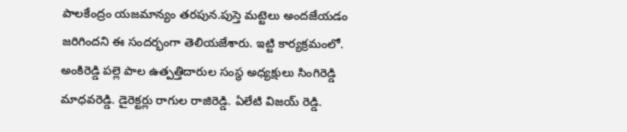పాలకేంద్రం యజమాన్యం తరపున.పుస్తె మట్టెలు అందజేయడం జరిగిందని ఈ సందర్భంగా తెలియజేశారు. ఇట్టి కార్యక్రమంలో. అంకిరెడ్డి పల్లె పాల ఉత్పత్తిదారుల సంస్థ అధ్యక్షులు సింగిరెడ్డి మాధవరెడ్డి. డైరెక్టర్లు రాగుల రాజిరెడ్డి. ఏలేటి విజయ్ రెడ్డి.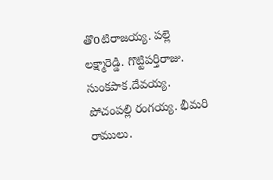తొoటిరాజయ్య. పల్లె లక్ష్మారెడ్డి. గొట్టిపర్తిరాజు. సుంకపాక.దేవయ్య. పోచంపల్లి రంగయ్య. భీమరి రాములు.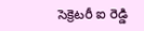సెక్రెటరీ ఐ రెడ్డి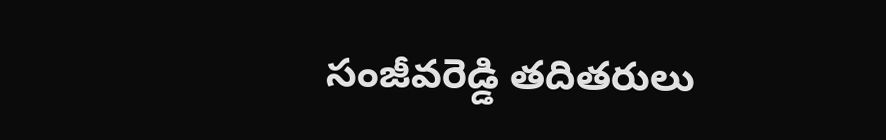సంజీవరెడ్డి తదితరులు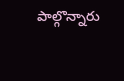పాల్గొన్నారు